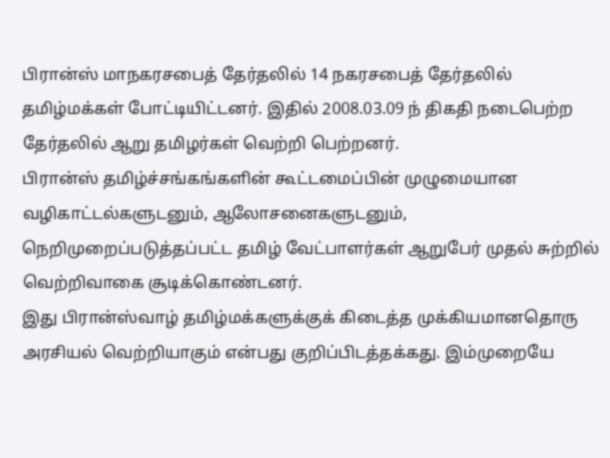பிரான்ஸ் மாநகரசபைத் தேர்தலில் 14 நகரசபைத் தேர்தலில் தமிழ்மக்கள் போட்டியிட்டனர். இதில் 2008.03.09 ந் திகதி நடைபெற்ற தேர்தலில் ஆறு தமிழர்கள் வெற்றி பெற்றனர்.
பிரான்ஸ் தமிழ்ச்சங்கங்களின் கூட்டமைப்பின் முழுமையான வழிகாட்டல்களுடனும், ஆலோசனைகளுடனும், நெறிமுறைப்படுத்தப்பட்ட தமிழ் வேட்பாளர்கள் ஆறுபேர் முதல் சுற்றில் வெற்றிவாகை சூடிக்கொண்டனர்.
இது பிரான்ஸ்வாழ் தமிழ்மக்களுக்குக் கிடைத்த முக்கியமானதொரு அரசியல் வெற்றியாகும் என்பது குறிப்பிடத்தக்கது. இம்முறையே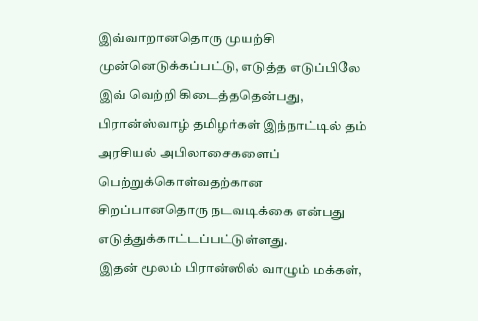இவ்வாறானதொரு முயற்சி முன்னெடுக்கப்பட்டு, எடுத்த எடுப்பிலே இவ் வெற்றி கிடைத்ததென்பது, பிரான்ஸ்வாழ் தமிழர்கள் இந்நாட்டில் தம் அரசியல் அபிலாசைகளைப் பெற்றுக்கொள்வதற்கான சிறப்பானதொரு நடவடிக்கை என்பது எடுத்துக்காட்டப்பட்டுள்ளது.
இதன் மூலம் பிரான்ஸில் வாழும் மக்கள்,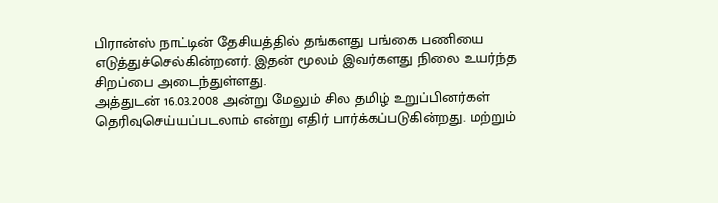பிரான்ஸ் நாட்டின் தேசியத்தில் தங்களது பங்கை பணியை எடுத்துச்செல்கின்றனர். இதன் மூலம் இவர்களது நிலை உயர்ந்த சிறப்பை அடைந்துள்ளது.
அத்துடன் 16.03.2008 அன்று மேலும் சில தமிழ் உறுப்பினர்கள் தெரிவுசெய்யப்படலாம் என்று எதிர் பார்க்கப்படுகின்றது. மற்றும்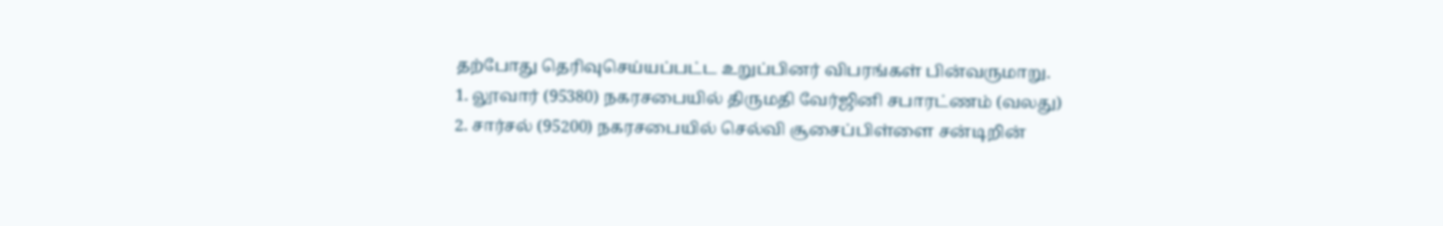தற்போது தெரிவுசெய்யப்பட்ட உறுப்பினர் விபரங்கள் பின்வருமாறு.
1. லூவார் (95380) நகரசபையில் திருமதி வேர்ஜினி சபாரட்ணம் (வலது)
2. சார்சல் (95200) நகரசபையில் செல்வி சூசைப்பிள்ளை சன்டிறின்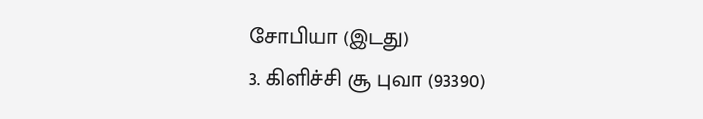சோபியா (இடது)
3. கிளிச்சி சூ புவா (93390)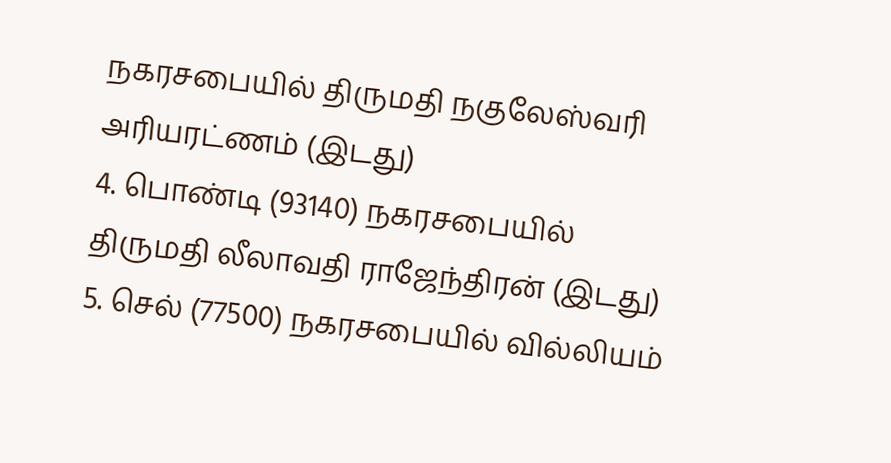நகரசபையில் திருமதி நகுலேஸ்வரி அரியரட்ணம் (இடது)
4. பொண்டி (93140) நகரசபையில் திருமதி லீலாவதி ராஜேந்திரன் (இடது)
5. செல் (77500) நகரசபையில் வில்லியம்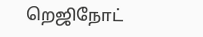றெஜிநோட்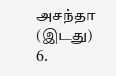அசந்தா (இடது)
6.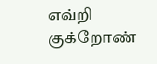எவ்றி குக்றோண்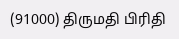(91000) திருமதி பிரிதி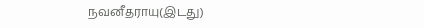நவனீதராயு(இடது)